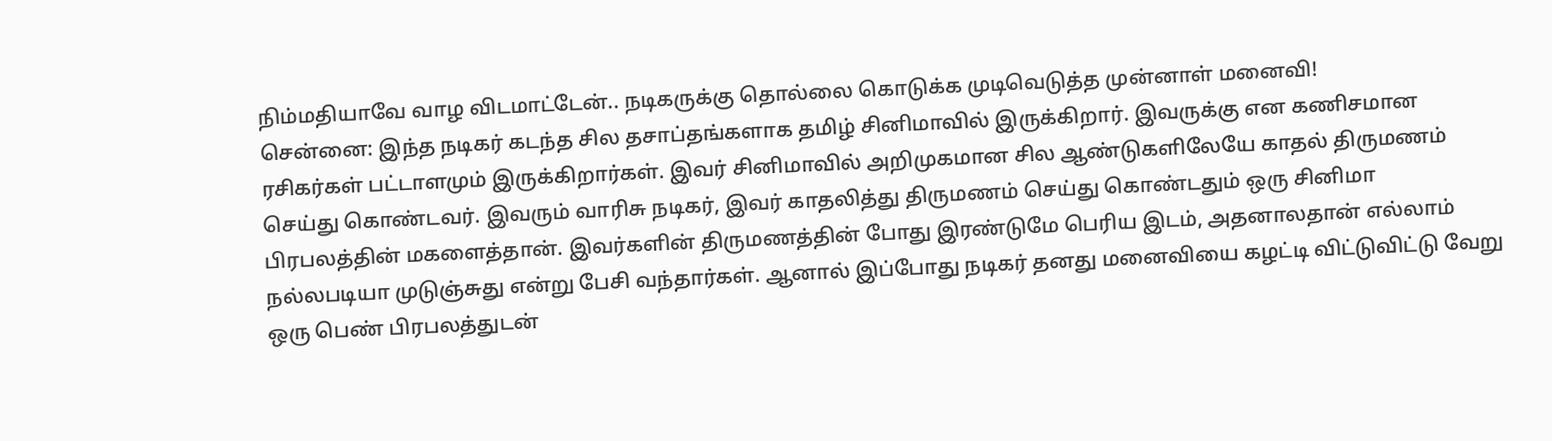நிம்மதியாவே வாழ விடமாட்டேன்.. நடிகருக்கு தொல்லை கொடுக்க முடிவெடுத்த முன்னாள் மனைவி!
சென்னை: இந்த நடிகர் கடந்த சில தசாப்தங்களாக தமிழ் சினிமாவில் இருக்கிறார். இவருக்கு என கணிசமான ரசிகர்கள் பட்டாளமும் இருக்கிறார்கள். இவர் சினிமாவில் அறிமுகமான சில ஆண்டுகளிலேயே காதல் திருமணம் செய்து கொண்டவர். இவரும் வாரிசு நடிகர், இவர் காதலித்து திருமணம் செய்து கொண்டதும் ஒரு சினிமா பிரபலத்தின் மகளைத்தான். இவர்களின் திருமணத்தின் போது இரண்டுமே பெரிய இடம், அதனாலதான் எல்லாம் நல்லபடியா முடுஞ்சுது என்று பேசி வந்தார்கள். ஆனால் இப்போது நடிகர் தனது மனைவியை கழட்டி விட்டுவிட்டு வேறு ஒரு பெண் பிரபலத்துடன்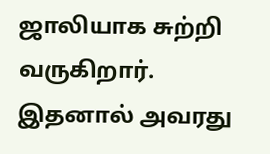ஜாலியாக சுற்றி வருகிறார். இதனால் அவரது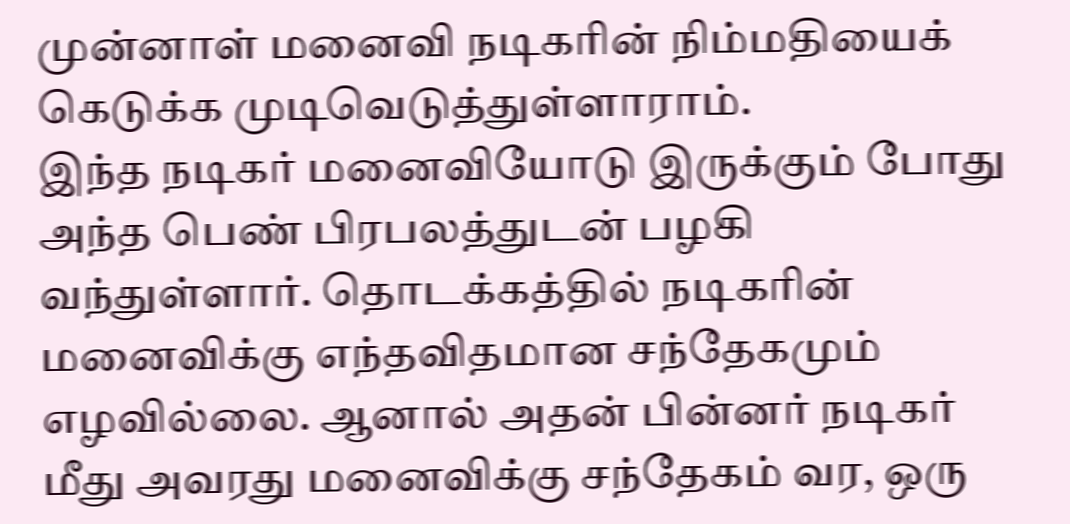முன்னாள் மனைவி நடிகரின் நிம்மதியைக் கெடுக்க முடிவெடுத்துள்ளாராம்.
இந்த நடிகர் மனைவியோடு இருக்கும் போது அந்த பெண் பிரபலத்துடன் பழகி வந்துள்ளார். தொடக்கத்தில் நடிகரின் மனைவிக்கு எந்தவிதமான சந்தேகமும் எழவில்லை. ஆனால் அதன் பின்னர் நடிகர் மீது அவரது மனைவிக்கு சந்தேகம் வர, ஒரு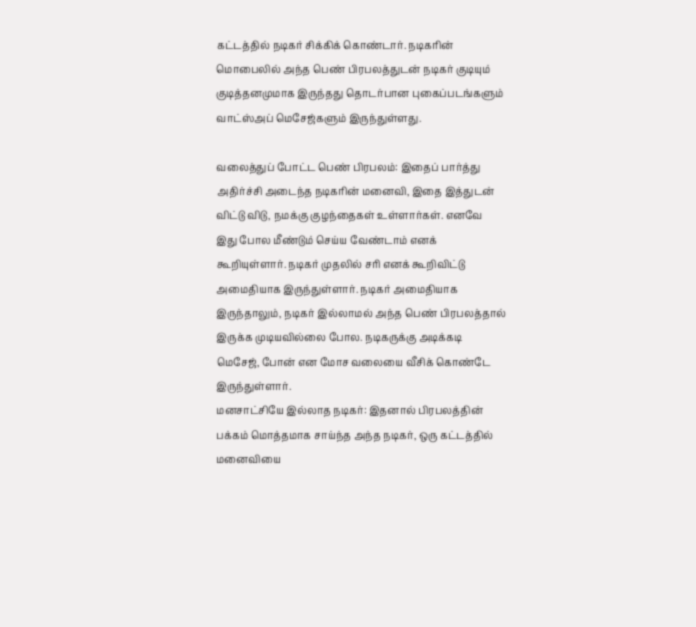கட்டத்தில் நடிகர் சிக்கிக் கொண்டார். நடிகரின் மொபைலில் அந்த பெண் பிரபலத்துடன் நடிகர் குடியும் குடித்தனமுமாக இருந்தது தொடர்பான புகைப்படங்களும் வாட்ஸ்அப் மெசேஜ்களும் இருந்துள்ளது.

வலைத்துப் போட்ட பெண் பிரபலம்: இதைப் பார்த்து அதிர்ச்சி அடைந்த நடிகரின் மனைவி, இதை இத்துடன் விட்டு விடு, நமக்கு குழந்தைகள் உள்ளார்கள். எனவே இது போல மீண்டும் செய்ய வேண்டாம் எனக் கூறியுள்ளார். நடிகர் முதலில் சரி எனக் கூறிவிட்டு அமைதியாக இருந்துள்ளார். நடிகர் அமைதியாக இருந்தாலும், நடிகர் இல்லாமல் அந்த பெண் பிரபலத்தால் இருக்க முடியவில்லை போல. நடிகருக்கு அடிக்கடி மெசேஜ், போன் என மோச வலையை வீசிக் கொண்டே இருந்துள்ளார்.
மனசாட்சியே இல்லாத நடிகர்: இதனால் பிரபலத்தின் பக்கம் மொத்தமாக சாய்ந்த அந்த நடிகர், ஒரு கட்டத்தில் மனைவியை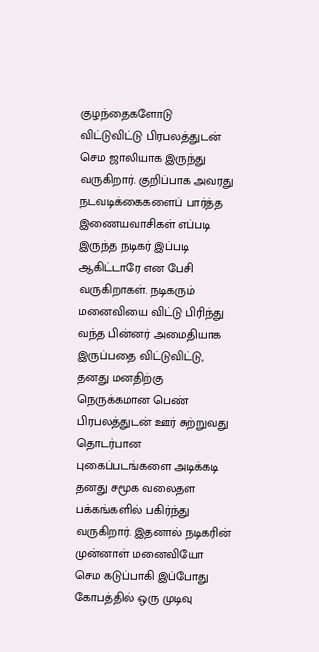குழந்தைகளோடு விட்டுவிட்டு பிரபலத்துடன் செம ஜாலியாக இருந்து வருகிறார். குறிப்பாக அவரது நடவடிக்கைகளைப் பார்த்த இணையவாசிகள் எப்படி இருந்த நடிகர் இப்படி ஆகிட்டாரே என பேசி வருகிறாகள். நடிகரும் மனைவியை விட்டு பிரிந்து வந்த பின்னர் அமைதியாக இருப்பதை விட்டுவிட்டு, தனது மனதிற்கு நெருக்கமான பெண் பிரபலத்துடன் ஊர் சுற்றுவது தொடர்பான புகைப்படங்களை அடிக்கடி தனது சமூக வலைதள பக்கங்களில் பகிர்ந்து வருகிறார். இதனால் நடிகரின் முன்னாள் மனைவியோ செம கடுப்பாகி இப்போது கோபத்தில் ஒரு முடிவு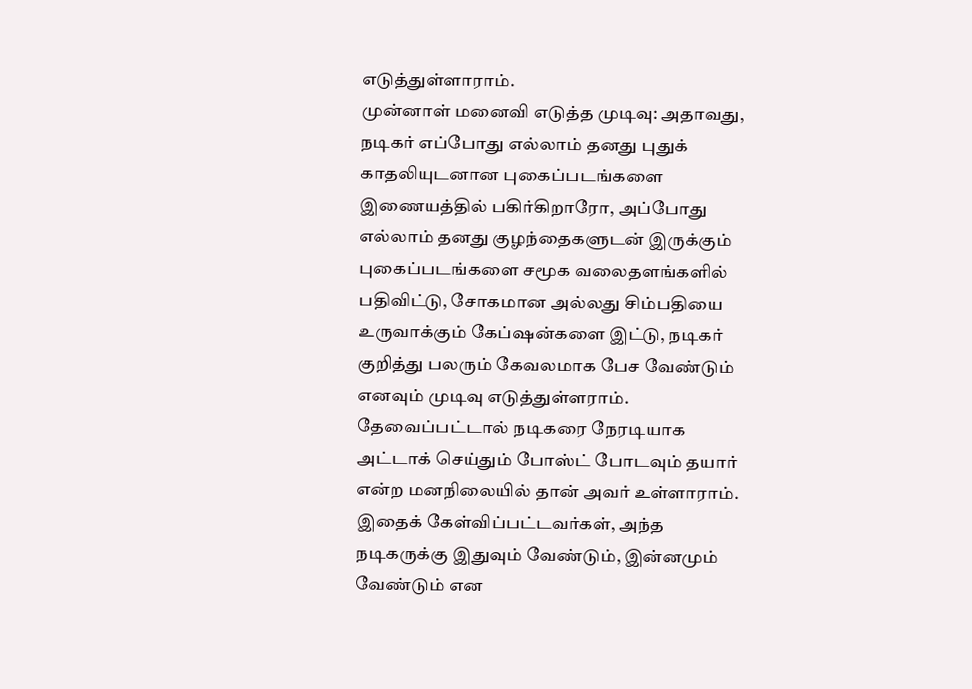எடுத்துள்ளாராம்.
முன்னாள் மனைவி எடுத்த முடிவு: அதாவது, நடிகர் எப்போது எல்லாம் தனது புதுக் காதலியுடனான புகைப்படங்களை இணையத்தில் பகிர்கிறாரோ, அப்போது எல்லாம் தனது குழந்தைகளுடன் இருக்கும் புகைப்படங்களை சமூக வலைதளங்களில் பதிவிட்டு, சோகமான அல்லது சிம்பதியை உருவாக்கும் கேப்ஷன்களை இட்டு, நடிகர் குறித்து பலரும் கேவலமாக பேச வேண்டும் எனவும் முடிவு எடுத்துள்ளராம். தேவைப்பட்டால் நடிகரை நேரடியாக அட்டாக் செய்தும் போஸ்ட் போடவும் தயார் என்ற மனநிலையில் தான் அவர் உள்ளாராம். இதைக் கேள்விப்பட்டவர்கள், அந்த நடிகருக்கு இதுவும் வேண்டும், இன்னமும் வேண்டும் என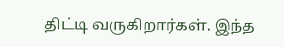திட்டி வருகிறார்கள். இந்த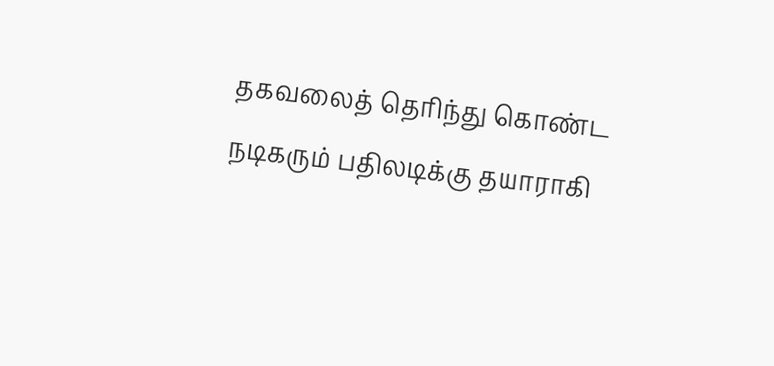தகவலைத் தெரிந்து கொண்ட நடிகரும் பதிலடிக்கு தயாராகி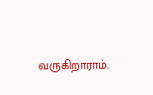வருகிறாராம்.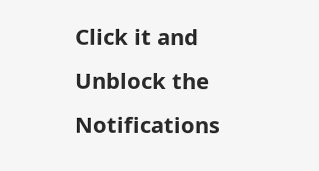Click it and Unblock the Notifications